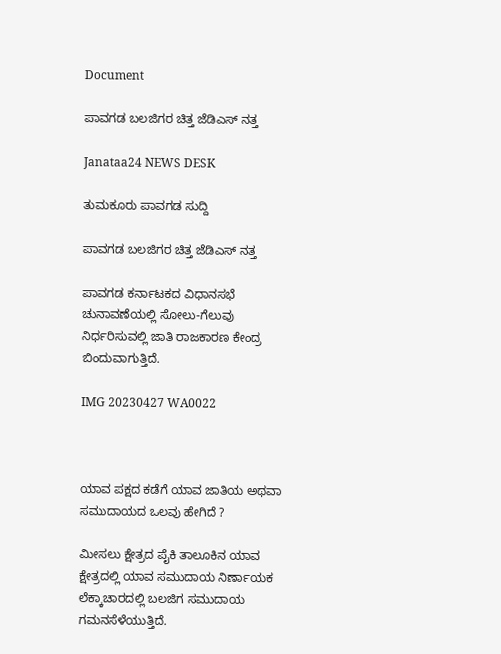Document

ಪಾವಗಡ ಬಲಜಿಗರ ಚಿತ್ತ ಜೆಡಿಎಸ್ ನತ್ತ

Janataa24 NEWS DESK

ತುಮಕೂರು ಪಾವಗಡ ಸುದ್ದಿ

ಪಾವಗಡ ಬಲಜಿಗರ ಚಿತ್ತ ಜೆಡಿಎಸ್ ನತ್ತ

ಪಾವಗಡ ಕರ್ನಾಟಕದ ವಿಧಾನಸಭೆ ಚುನಾವಣೆಯಲ್ಲಿ ಸೋಲು-ಗೆಲುವು ನಿರ್ಧರಿಸುವಲ್ಲಿ ಜಾತಿ ರಾಜಕಾರಣ ಕೇಂದ್ರ ಬಿಂದುವಾಗುತ್ತಿದೆ.

IMG 20230427 WA0022



ಯಾವ ಪಕ್ಷದ ಕಡೆಗೆ ಯಾವ ಜಾತಿಯ ಅಥವಾ ಸಮುದಾಯದ ಒಲವು ಹೇಗಿದೆ ?

ಮೀಸಲು ಕ್ಷೇತ್ರದ ಪೈಕಿ ತಾಲೂಕಿನ ಯಾವ ಕ್ಷೇತ್ರದಲ್ಲಿ ಯಾವ ಸಮುದಾಯ ನಿರ್ಣಾಯಕ ಲೆಕ್ಕಾಚಾರದಲ್ಲಿ ಬಲಜಿಗ ಸಮುದಾಯ ಗಮನಸೆಳೆಯುತ್ತಿದೆ.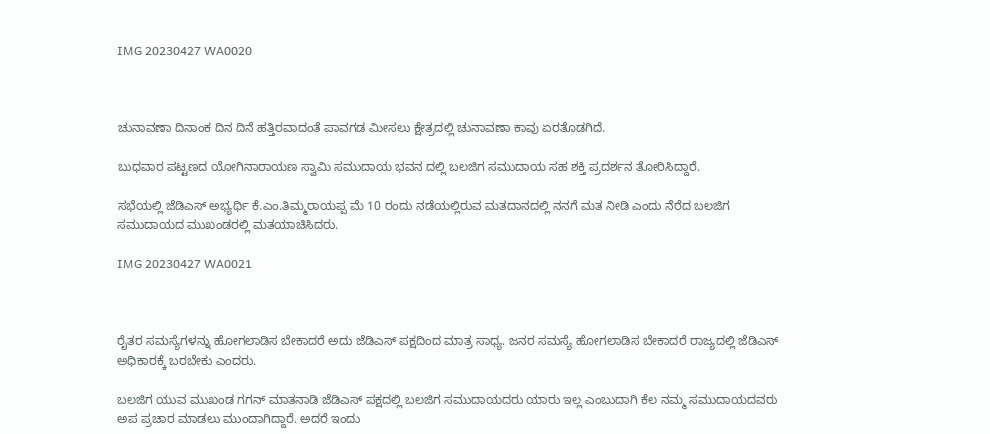IMG 20230427 WA0020



ಚುನಾವಣಾ ದಿನಾಂಕ ದಿನ ದಿನೆ ಹತ್ತಿರವಾದಂತೆ ಪಾವಗಡ ಮೀಸಲು ಕ್ಷೇತ್ರದಲ್ಲಿ ಚುನಾವಣಾ ಕಾವು ಏರತೊಡಗಿದೆ.

ಬುಧವಾರ ಪಟ್ಟಣದ ಯೋಗಿನಾರಾಯಣ ಸ್ವಾಮಿ ಸಮುದಾಯ ಭವನ ದಲ್ಲಿ ಬಲಜಿಗ ಸಮುದಾಯ ಸಹ ಶಕ್ತಿ ಪ್ರದರ್ಶನ ತೋರಿಸಿದ್ದಾರೆ.

ಸಭೆಯಲ್ಲಿ ಜೆಡಿಎಸ್ ಅಭ್ಯರ್ಥಿ ಕೆ.ಎಂ.ತಿಮ್ಮರಾಯಪ್ಪ ಮೆ 10 ರಂದು ನಡೆಯಲ್ಲಿರುವ ಮತದಾನದಲ್ಲಿ ನನಗೆ ಮತ ನೀಡಿ ಎಂದು ನೆರೆದ ಬಲಜಿಗ ಸಮುದಾಯದ ಮುಖಂಡರಲ್ಲಿ ಮತಯಾಚಿಸಿದರು.

IMG 20230427 WA0021



ರೈತರ ಸಮಸ್ಯೆಗಳನ್ನು ಹೋಗಲಾಡಿಸ ಬೇಕಾದರೆ ಅದು ಜೆಡಿಎಸ್ ಪಕ್ಷದಿಂದ ಮಾತ್ರ ಸಾಧ್ಯ. ಜನರ ಸಮಸ್ಯೆ ಹೋಗಲಾಡಿಸ ಬೇಕಾದರೆ ರಾಜ್ಯದಲ್ಲಿ ಜೆಡಿಎಸ್ ಅಧಿಕಾರಕ್ಕೆ ಬರಬೇಕು ಎಂದರು.

ಬಲಜಿಗ ಯುವ ಮುಖಂಡ ಗಗನ್ ಮಾತನಾಡಿ ಜೆಡಿಎಸ್ ಪಕ್ಷದಲ್ಲಿ ಬಲಜಿಗ ಸಮುದಾಯದರು ಯಾರು ಇಲ್ಲ ಎಂಬುದಾಗಿ ಕೆಲ ನಮ್ಮ ಸಮುದಾಯದವರು ಅಪ ಪ್ರಚಾರ ಮಾಡಲು ಮುಂದಾಗಿದ್ದಾರೆ. ಅದರೆ ಇಂದು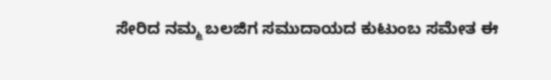ಸೇರಿದ ನಮ್ಮ ಬಲಜಿಗ ಸಮುದಾಯದ ಕುಟುಂಬ ಸಮೇತ ಈ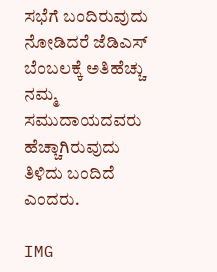ಸಭೆಗೆ ಬಂದಿರುವುದು ನೋಡಿದರೆ ಜೆಡಿಎಸ್ ಬೆಂಬಲಕ್ಕೆ ಅತಿಹೆಚ್ಚು ನಮ್ಮ ಸಮುದಾಯದವರು ಹೆಚ್ಚಾಗಿರುವುದು ತಿಳಿದು ಬಂದಿದೆ ಎಂದರು.

IMG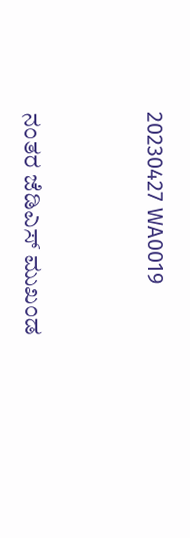20230427 WA0019



ನಂತರ ಜೆಡಿಎಸ್ ಮುಖಂಡ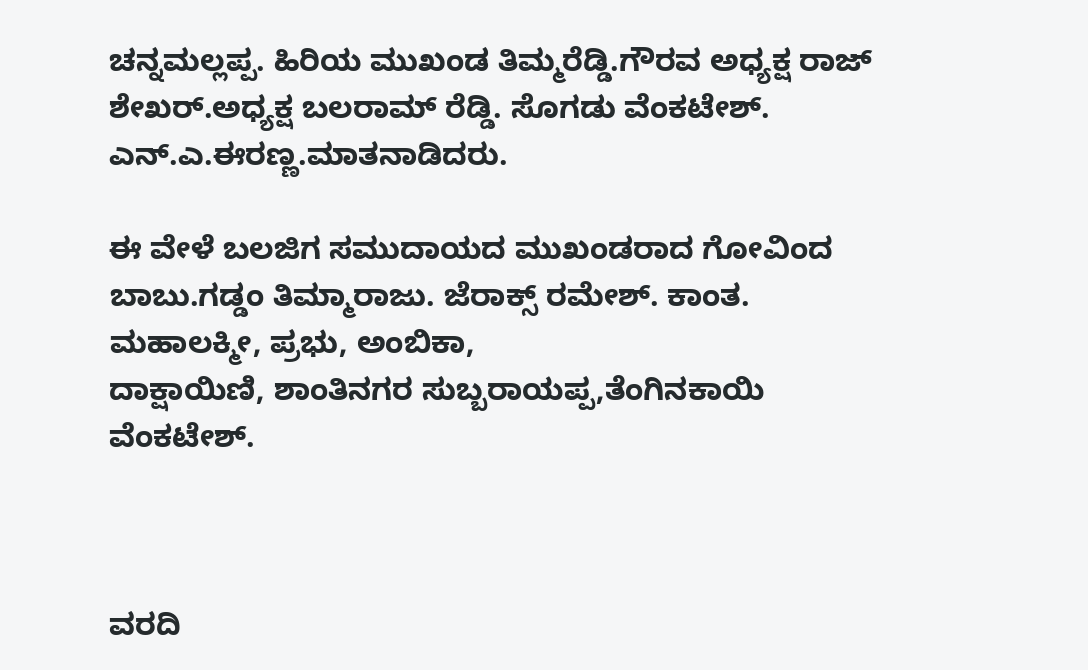ಚನ್ನಮಲ್ಲಪ್ಪ. ಹಿರಿಯ ಮುಖಂಡ ತಿಮ್ಮರೆಡ್ಡಿ.ಗೌರವ ಅಧ್ಯಕ್ಷ ರಾಜ್ ಶೇಖರ್.ಅಧ್ಯಕ್ಷ ಬಲರಾಮ್ ರೆಡ್ಡಿ. ಸೊಗಡು ವೆಂಕಟೇಶ್. ಎನ್.ಎ.ಈರಣ್ಣ.ಮಾತನಾಡಿದರು.

ಈ ವೇಳೆ ಬಲಜಿಗ ಸಮುದಾಯದ ಮುಖಂಡರಾದ ಗೋವಿಂದ ಬಾಬು.ಗಡ್ಡಂ ತಿಮ್ಮಾರಾಜು. ಜೆರಾಕ್ಸ್ ರಮೇಶ್. ಕಾಂತ. ಮಹಾಲಕ್ಮೀ, ಪ್ರಭು, ಅಂಬಿಕಾ,
ದಾಕ್ಷಾಯಿಣಿ, ಶಾಂತಿನಗರ ಸುಬ್ಬರಾಯಪ್ಪ,ತೆಂಗಿನಕಾಯಿ ವೆಂಕಟೇಶ್.



ವರದಿ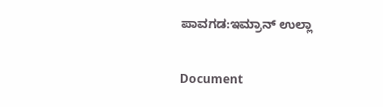ಪಾವಗಡ:ಇಮ್ರಾನ್ ಉಲ್ಲಾ

Document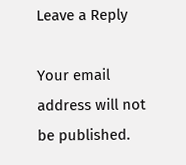Leave a Reply

Your email address will not be published.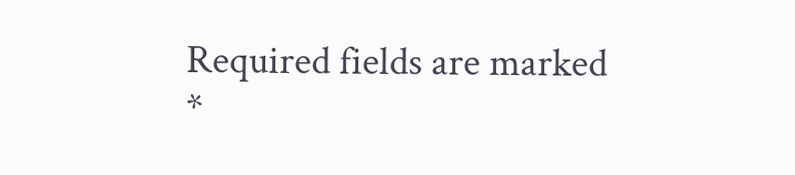Required fields are marked *